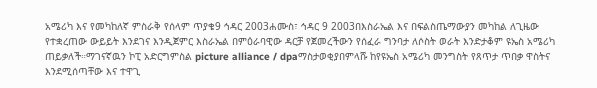አሜሪካ እና የመካከለኛ ምስራቅ የሰላም ጥያቄ9 ኅዳር 2003ሐሙስ፣ ኅዳር 9 2003በእስራኤል እና በፍልስጤማውያን መካከል ለጊዜው የተቋረጠው ውይይት እንደገና እንዲጀምር እስራኤል በምዕራባዊው ዳርቻ የጀመረችውን የሰፈራ ግንባታ ለሶስት ወራት እንድታቆም ዩኤስ አሜሪካ ጠይቃለች።ማገናኛዉን ኮፒ አድርግምስል picture alliance / dpaማስታወቂያበምላሹ ከየዩኤስ አሜሪካ መንግስት የጸጥታ ጥበቃ ዋስትና እንደሚሰጣቸው እና ተዋጊ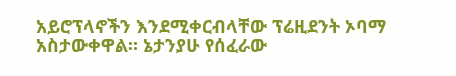አይሮፕላኖችን እንደሚቀርብላቸው ፕሬዚደንት ኦባማ አስታውቀዋል። ኔታንያሁ የሰፈራው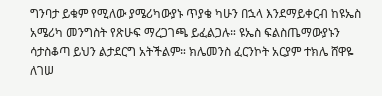ግንባታ ይቁም የሚለው ያሜሪካውያኑ ጥያቄ ካሁን በኋላ እንደማይቀርብ ከዩኤስ አሜሪካ መንግስት የጽሁፍ ማረጋገጫ ይፈልጋሉ። ዩኤስ ፍልስጤማውያኑን ሳታስቆጣ ይህን ልታደርግ አትችልም። ክሌመንስ ፈርንኮት አርያም ተክሌ ሸዋዬ ለገሠ